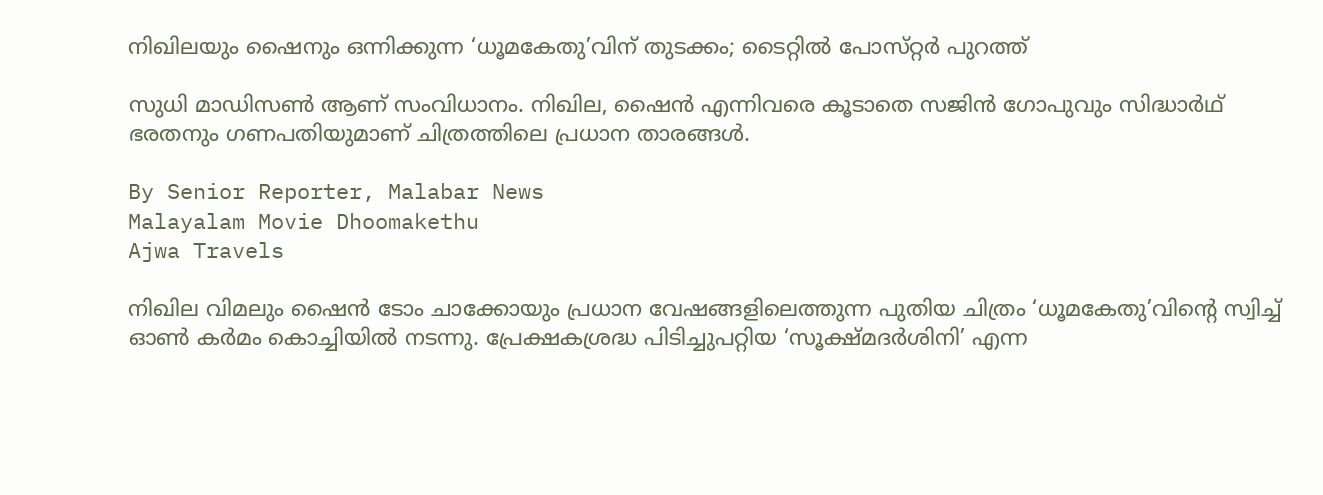നിഖിലയും ഷൈനും ഒന്നിക്കുന്ന ‘ധൂമകേതു’വിന് തുടക്കം; ടൈറ്റിൽ പോസ്‌റ്റർ പുറത്ത്

സുധി മാഡിസൺ ആണ് സംവിധാനം. നിഖില, ഷൈൻ എന്നിവരെ കൂടാതെ സജിൻ ഗോപുവും സിദ്ധാർഥ്‌ ഭരതനും ഗണപതിയുമാണ് ചിത്രത്തിലെ പ്രധാന താരങ്ങൾ.

By Senior Reporter, Malabar News
Malayalam Movie Dhoomakethu
Ajwa Travels

നിഖില വിമലും ഷൈൻ ടോം ചാക്കോയും പ്രധാന വേഷങ്ങളിലെത്തുന്ന പുതിയ ചിത്രം ‘ധൂമകേതു’വിന്റെ സ്വിച്ച് ഓൺ കർമം കൊച്ചിയിൽ നടന്നു. പ്രേക്ഷകശ്രദ്ധ പിടിച്ചുപറ്റിയ ‘സൂക്ഷ്‌മദർശിനി’ എന്ന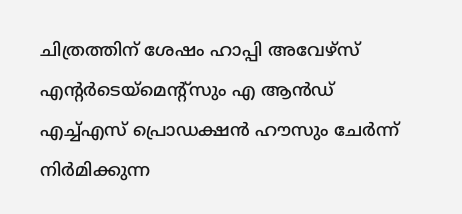ചിത്രത്തിന് ശേഷം ഹാപ്പി അവേഴ്‌സ് എന്റർടെയ്മെന്റ്‌സും എ ആൻഡ് എച്ച്എസ് പ്രൊഡക്ഷൻ ഹൗസും ചേർന്ന് നിർമിക്കുന്ന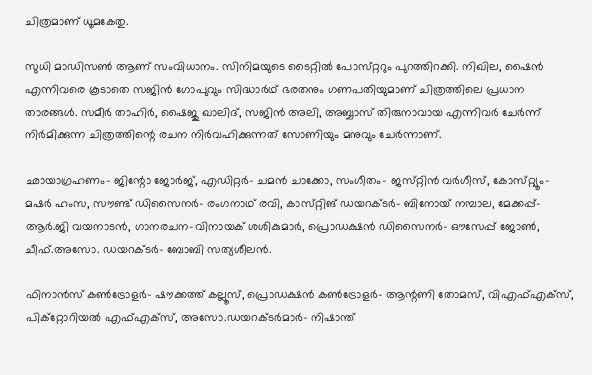ചിത്രമാണ് ധൂമകേതു.

സുധി മാഡിസൺ ആണ് സംവിധാനം. സിനിമയുടെ ടൈറ്റിൽ പോസ്‌റ്ററും പുറത്തിറക്കി. നിഖില, ഷൈൻ എന്നിവരെ കൂടാതെ സജിൻ ഗോപുവും സിദ്ധാർഥ്‌ ഭരതനും ഗണപതിയുമാണ് ചിത്രത്തിലെ പ്രധാന താരങ്ങൾ. സമീർ താഹിർ, ഷൈജു ഖാലിദ്, സജിൻ അലി, അബ്ബാസ് തിരുനാവായ എന്നിവർ ചേർന്ന് നിർമിക്കുന്ന ചിത്രത്തിന്റെ രചന നിർവഹിക്കുന്നത് സോണിയും മനുവും ചേർന്നാണ്.

ഛായാഗ്രഹണം- ജിന്റോ ജോർജ്, എഡിറ്റർ- ചമൻ ചാക്കോ, സംഗീതം- ജസ്‌റ്റിൻ വർഗീസ്, കോസ്‌റ്റ്യൂം- മഷർ ഹംസ, സൗണ്ട് ഡിസൈനർ- രംഗനാഥ്‌ രവി, കാസ്‌റ്റിങ് ഡയറക്‌ടർ- ബിനോയ് നമ്പാല, മേക്കപ്പ്- ആർ.ജി വയനാടൻ, ഗാനരചന-വിനായക് ശശികുമാർ, പ്രൊഡക്ഷൻ ഡിസൈനർ- ഔസേപ്പ് ജോൺ, ചീഫ്.അസോ. ഡയറക്‌ടർ- ബോബി സത്യശീലൻ.

ഫിനാൻസ് കൺട്രോളർ- ഷൗക്കത്ത് കല്ലൂസ്‌, പ്രൊഡക്ഷൻ കൺട്രോളർ- ആന്റണി തോമസ്, വിഎഫ്എക്‌സ്, പിക്റ്റോറിയൽ എഫ്എക്‌സ്, അസോ.ഡയറക്‌ടർമാർ- നിഷാന്ത്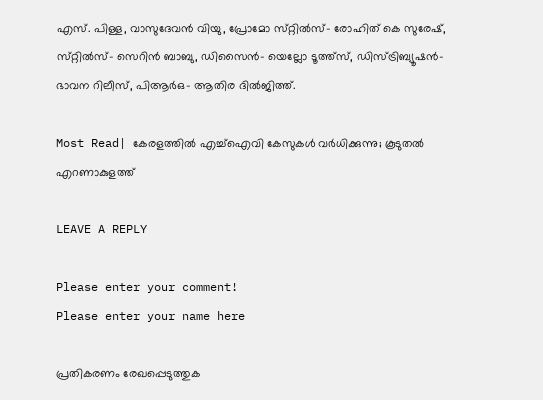എസ്. പിള്ള, വാസുദേവൻ വിയു, പ്രോമോ സ്‌റ്റിൽസ്- രോഹിത് കെ സുരേഷ്, സ്‌റ്റിൽസ്- സെറിൻ ബാബു, ഡിസൈൻ- യെല്ലോ ടൂത്ത്‌സ്, ഡിസ്ട്രിബ്യൂഷൻ- ഭാവന റിലീസ്, പിആർഒ- ആതിര ദിൽജിത്ത്.

Most Read| കേരളത്തിൽ എച്ച്ഐവി കേസുകൾ വർധിക്കുന്നു; കൂടുതൽ എറണാകുളത്ത്

LEAVE A REPLY

Please enter your comment!
Please enter your name here

പ്രതികരണം രേഖപ്പെടുത്തുക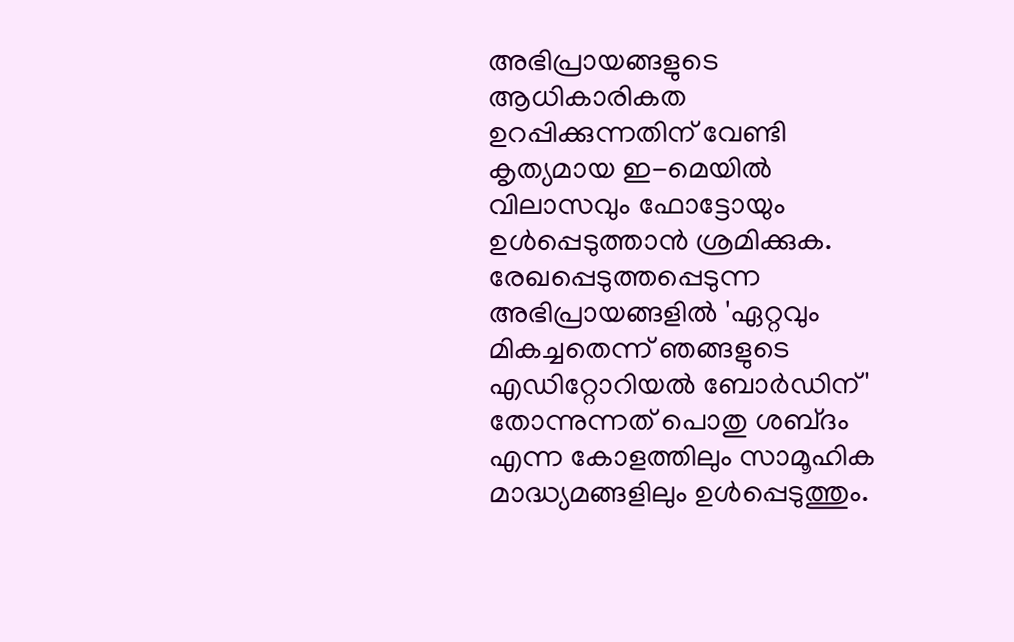അഭിപ്രായങ്ങളുടെ ആധികാരികത ഉറപ്പിക്കുന്നതിന് വേണ്ടി കൃത്യമായ ഇ-മെയിൽ വിലാസവും ഫോട്ടോയും ഉൾപ്പെടുത്താൻ ശ്രമിക്കുക. രേഖപ്പെടുത്തപ്പെടുന്ന അഭിപ്രായങ്ങളിൽ 'ഏറ്റവും മികച്ചതെന്ന് ഞങ്ങളുടെ എഡിറ്റോറിയൽ ബോർഡിന്' തോന്നുന്നത് പൊതു ശബ്‌ദം എന്ന കോളത്തിലും സാമൂഹിക മാദ്ധ്യമങ്ങളിലും ഉൾപ്പെടുത്തും.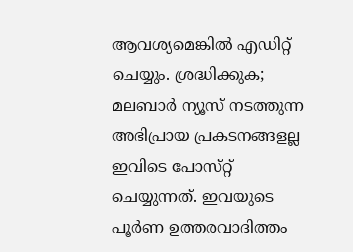ആവശ്യമെങ്കിൽ എഡിറ്റ് ചെയ്യും. ശ്രദ്ധിക്കുക; മലബാർ ന്യൂസ് നടത്തുന്ന അഭിപ്രായ പ്രകടനങ്ങളല്ല ഇവിടെ പോസ്‌റ്റ് ചെയ്യുന്നത്. ഇവയുടെ പൂർണ ഉത്തരവാദിത്തം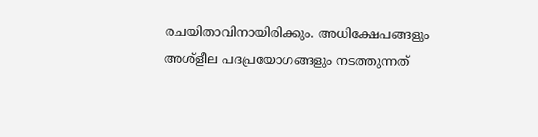രചയിതാവിനായിരിക്കും. അധിക്ഷേപങ്ങളും അശ്‌ളീല പദപ്രയോഗങ്ങളും നടത്തുന്നത്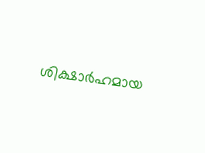ശിക്ഷാർഹമായ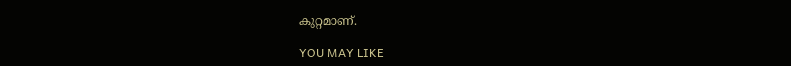കുറ്റമാണ്.

YOU MAY LIKE